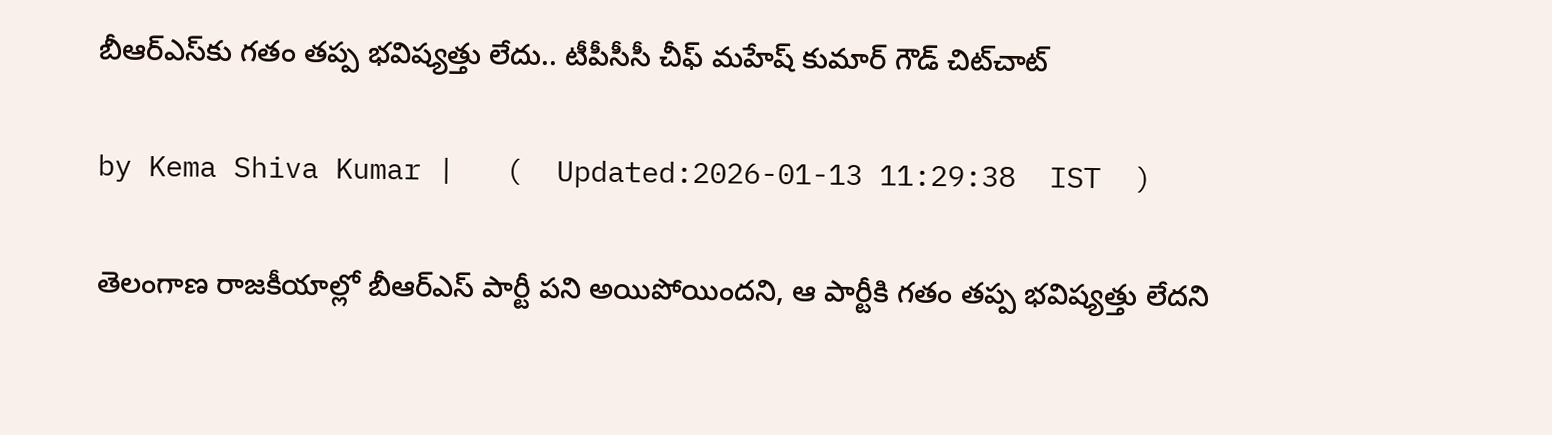బీఆర్ఎస్‌కు గతం తప్ప భవిష్యత్తు లేదు.. టీపీసీసీ చీఫ్ మహేష్ కుమార్ గౌడ్ చిట్‌చాట్

by Kema Shiva Kumar |   (  Updated:2026-01-13 11:29:38  IST  )

తెలంగాణ రాజకీయాల్లో బీఆర్ఎస్ పార్టీ పని అయిపోయిందని, ఆ పార్టీకి గతం తప్ప భవిష్యత్తు లేదని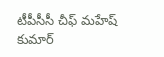టీపీసీసీ చీఫ్ మహేష్ కుమార్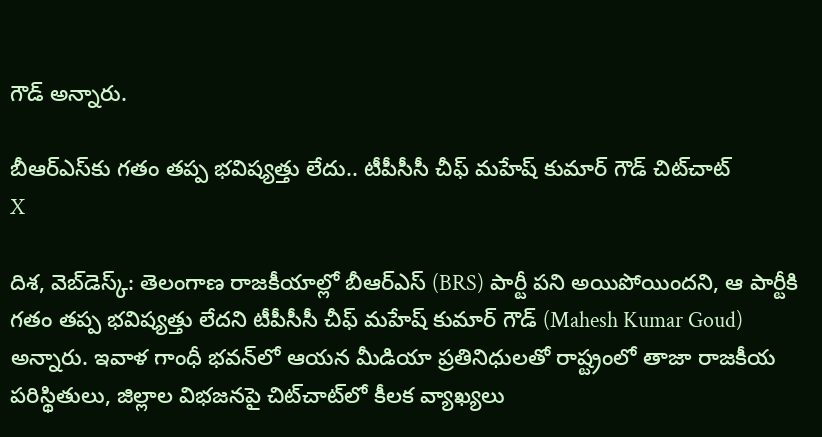గౌడ్ అన్నారు.

బీఆర్ఎస్‌కు గతం తప్ప భవిష్యత్తు లేదు.. టీపీసీసీ చీఫ్ మహేష్ కుమార్ గౌడ్ చిట్‌చాట్
X

దిశ, వెబ్‌డెస్క్: తెలంగాణ రాజకీయాల్లో బీఆర్ఎస్ (BRS) పార్టీ పని అయిపోయిందని, ఆ పార్టీకి గతం తప్ప భవిష్యత్తు లేదని టీపీసీసీ చీఫ్ మహేష్ కుమార్ గౌడ్ (Mahesh Kumar Goud) అన్నారు. ఇవాళ గాంధీ భవన్‌లో ఆయన మీడియా ప్రతినిధులతో రాష్ట్రంలో తాజా రాజకీయ పరిస్థితులు, జిల్లాల విభజనపై చిట్‌చాట్‌‌లో కీలక వ్యాఖ్యలు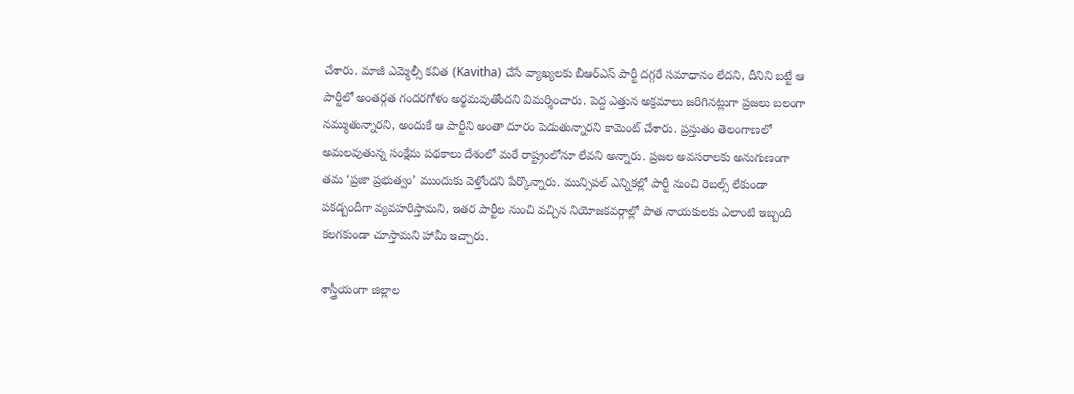చేశారు. మాజీ ఎమ్మెల్సీ కవిత (Kavitha) చేసే వ్యాఖ్యలకు బీఆర్ఎస్ పార్టీ దగ్గరే సమాధానం లేదని, దీనిని బట్టే ఆ పార్టీలో అంతర్గత గందరగోళం అర్థమవుతోందని విమర్శించారు. పెద్ద ఎత్తున అక్రమాలు జరిగినట్లుగా ప్రజలు బలంగా నమ్ముతున్నారని, అందుకే ఆ పార్టీని అంతా దూరం పెడుతున్నారని కామెంట్ చేశారు. ప్రస్తుతం తెలంగాణలో అమలవుతున్న సంక్షేమ పథకాలు దేశంలో మరే రాష్ట్రంలోనూ లేవని అన్నారు. ప్రజల అవసరాలకు అనుగుణంగా తమ ‘ప్రజా ప్రభుత్వం’ ముందుకు వెళ్తోందని పేర్కొన్నారు. మున్సిపల్ ఎన్నికల్లో పార్టీ నుంచి రెబల్స్ లేకుండా పకడ్బందీగా వ్యవహరిస్తామని, ఇతర పార్టీల నుంచి వచ్చిన నియోజకవర్గాల్లో పాత నాయకులకు ఎలాంటి ఇబ్బంది కలగకుండా చూస్తామని హామీ ఇచ్చారు.

శాస్త్రీయంగా జిల్లాల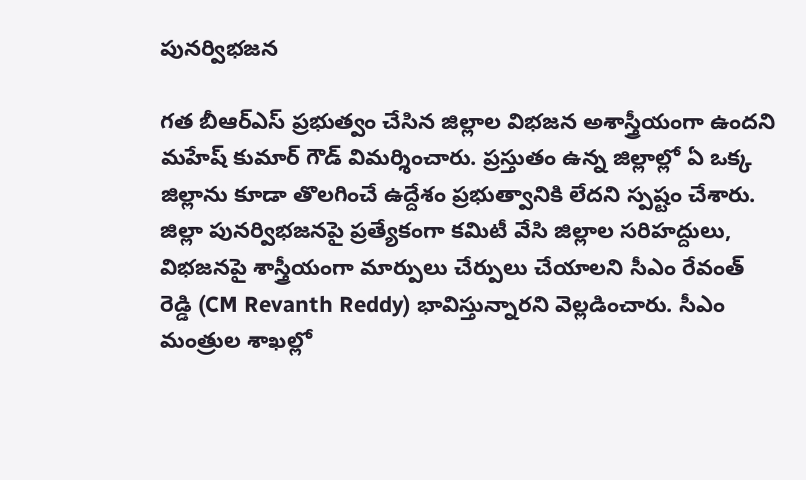పునర్విభజన

గత బీఆర్ఎస్ ప్రభుత్వం చేసిన జిల్లాల విభజన అశాస్త్రీయంగా ఉందని మహేష్ కుమార్ గౌడ్ విమర్శించారు. ప్రస్తుతం ఉన్న జిల్లాల్లో ఏ ఒక్క జిల్లాను కూడా తొలగించే ఉద్దేశం ప్రభుత్వానికి లేదని స్పష్టం చేశారు. జిల్లా పునర్విభజనపై ప్రత్యేకంగా కమిటీ వేసి జిల్లాల సరిహద్దులు, విభజనపై శాస్త్రీయంగా మార్పులు చేర్పులు చేయాలని సీఎం రేవంత్ రెడ్డి (CM Revanth Reddy) భావిస్తున్నారని వెల్లడించారు. సీఎం మంత్రుల శాఖల్లో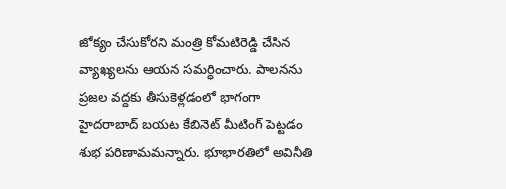జోక్యం చేసుకోరని మంత్రి కోమటిరెడ్డి చేసిన వ్యాఖ్యలను ఆయన సమర్ధించారు. పాలనను ప్రజల వద్దకు తీసుకెళ్లడంలో భాగంగా హైదరాబాద్ బయట కేబినెట్ మీటింగ్ పెట్టడం శుభ పరిణామమన్నారు. భూభారతిలో అవినీతి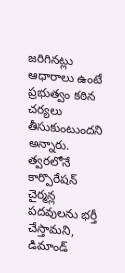జరిగినట్లు ఆధారాలు ఉంటే ప్రభుత్వం కఠిన చర్యలు తీసుకుంటుందని అన్నారు. త్వరలోనే కార్పొరేషన్ చైర్మన్ల పదవులను భర్తీ చేస్తామని, డిమాండ్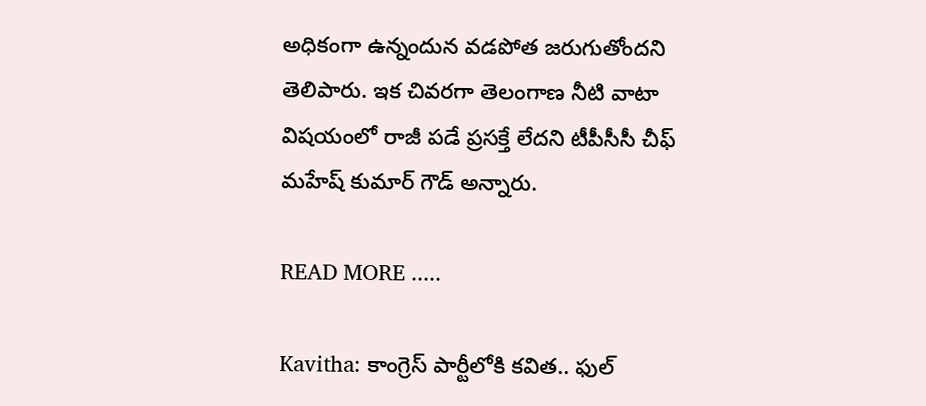అధికంగా ఉన్నందున వడపోత జరుగుతోందని తెలిపారు. ఇక చివరగా తెలంగాణ నీటి వాటా విషయంలో రాజీ పడే ప్రసక్తే లేదని టీపీసీసీ చీఫ్ మహేష్ కుమార్ గౌడ్ అన్నారు.

READ MORE .....

Kavitha: కాంగ్రెస్ పార్టీలోకి కవిత.. ఫుల్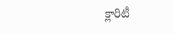క్లారిటీ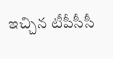ఇచ్చిన టీపీసీసీ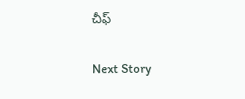చీఫ్

Next Story